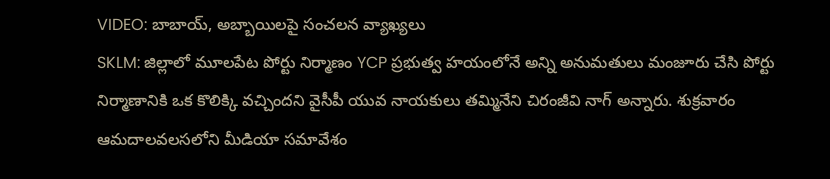VIDEO: బాబాయ్, అబ్బాయిలపై సంచలన వ్యాఖ్యలు
SKLM: జిల్లాలో మూలపేట పోర్టు నిర్మాణం YCP ప్రభుత్వ హయంలోనే అన్ని అనుమతులు మంజూరు చేసి పోర్టు నిర్మాణానికి ఒక కొలిక్కి వచ్చిందని వైసీపీ యువ నాయకులు తమ్మినేని చిరంజీవి నాగ్ అన్నారు. శుక్రవారం ఆమదాలవలసలోని మీడియా సమావేశం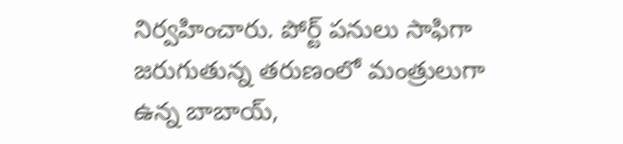నిర్వహించారు. పోర్ట్ పనులు సాఫిగా జరుగుతున్న తరుణంలో మంత్రులుగా ఉన్న బాబాయ్,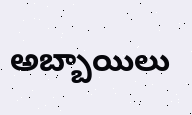అబ్బాయిలు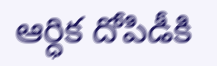ఆర్ధిక దోపిడీకి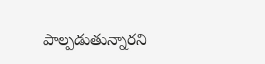పాల్పడుతున్నారని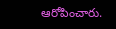ఆరోపించారు.